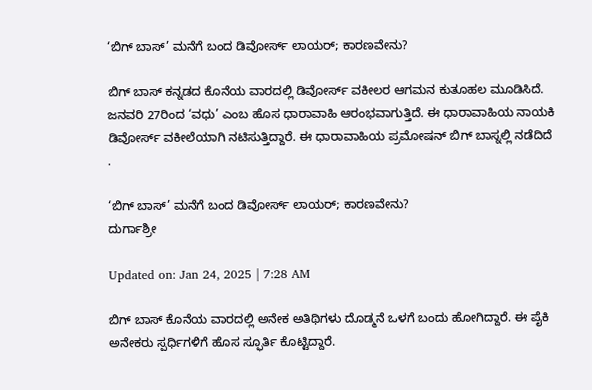‘ಬಿಗ್ ಬಾಸ್’ ಮನೆಗೆ ಬಂದ ಡಿವೋರ್ಸ್ ಲಾಯರ್; ಕಾರಣವೇನು?

ಬಿಗ್ ಬಾಸ್ ಕನ್ನಡದ ಕೊನೆಯ ವಾರದಲ್ಲಿ ಡಿವೋರ್ಸ್ ವಕೀಲರ ಆಗಮನ ಕುತೂಹಲ ಮೂಡಿಸಿದೆ. ಜನವರಿ 27ರಿಂದ ‘ವಧು’ ಎಂಬ ಹೊಸ ಧಾರಾವಾಹಿ ಆರಂಭವಾಗುತ್ತಿದೆ. ಈ ಧಾರಾವಾಹಿಯ ನಾಯಕಿ ಡಿವೋರ್ಸ್ ವಕೀಲೆಯಾಗಿ ನಟಿಸುತ್ತಿದ್ದಾರೆ. ಈ ಧಾರಾವಾಹಿಯ ಪ್ರಮೋಷನ್ ಬಿಗ್ ಬಾಸ್ನಲ್ಲಿ ನಡೆದಿದೆ .

‘ಬಿಗ್ ಬಾಸ್’ ಮನೆಗೆ ಬಂದ ಡಿವೋರ್ಸ್ ಲಾಯರ್; ಕಾರಣವೇನು?
ದುರ್ಗಾಶ್ರೀ

Updated on: Jan 24, 2025 | 7:28 AM

ಬಿಗ್ ಬಾಸ್ ಕೊನೆಯ ವಾರದಲ್ಲಿ ಅನೇಕ ಅತಿಥಿಗಳು ದೊಡ್ಮನೆ ಒಳಗೆ ಬಂದು ಹೋಗಿದ್ದಾರೆ. ಈ ಪೈಕಿ ಅನೇಕರು ಸ್ಪರ್ಧಿಗಳಿಗೆ ಹೊಸ ಸ್ಫೂರ್ತಿ ಕೊಟ್ಟಿದ್ದಾರೆ.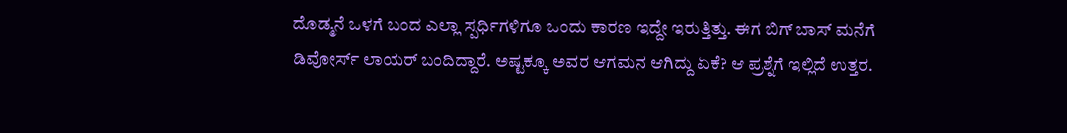ದೊಡ್ಮನೆ ಒಳಗೆ ಬಂದ ಎಲ್ಲಾ ಸ್ಪರ್ಧಿಗಳಿಗೂ ಒಂದು ಕಾರಣ ಇದ್ದೇ ಇರುತ್ತಿತ್ತು. ಈಗ ಬಿಗ್ ಬಾಸ್ ಮನೆಗೆ ಡಿವೋರ್ಸ್ ಲಾಯರ್ ಬಂದಿದ್ದಾರೆ. ಅಷ್ಟಕ್ಕೂ ಅವರ ಆಗಮನ ಆಗಿದ್ದು ಏಕೆ? ಆ ಪ್ರಶ್ನೆಗೆ ಇಲ್ಲಿದೆ ಉತ್ತರ.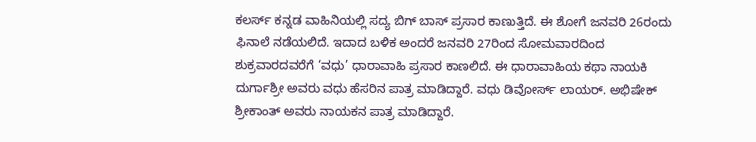ಕಲರ್ಸ್ ಕನ್ನಡ ವಾಹಿನಿಯಲ್ಲಿ ಸದ್ಯ ಬಿಗ್ ಬಾಸ್ ಪ್ರಸಾರ ಕಾಣುತ್ತಿದೆ. ಈ ಶೋಗೆ ಜನವರಿ 26ರಂದು ಫಿನಾಲೆ ನಡೆಯಲಿದೆ. ಇದಾದ ಬಳಿಕ ಅಂದರೆ ಜನವರಿ 27ರಿಂದ ಸೋಮವಾರದಿಂದ ಶುಕ್ರವಾರದವರೆಗೆ ‘ವಧು’ ಧಾರಾವಾಹಿ ಪ್ರಸಾರ ಕಾಣಲಿದೆ. ಈ ಧಾರಾವಾಹಿಯ ಕಥಾ ನಾಯಕಿ ದುರ್ಗಾಶ್ರೀ ಅವರು ವಧು ಹೆಸರಿನ ಪಾತ್ರ ಮಾಡಿದ್ದಾರೆ. ವಧು ಡಿವೋರ್ಸ್ ಲಾಯರ್. ಅಭಿಷೇಕ್ ಶ್ರೀಕಾಂತ್ ಅವರು ನಾಯಕನ ಪಾತ್ರ ಮಾಡಿದ್ದಾರೆ.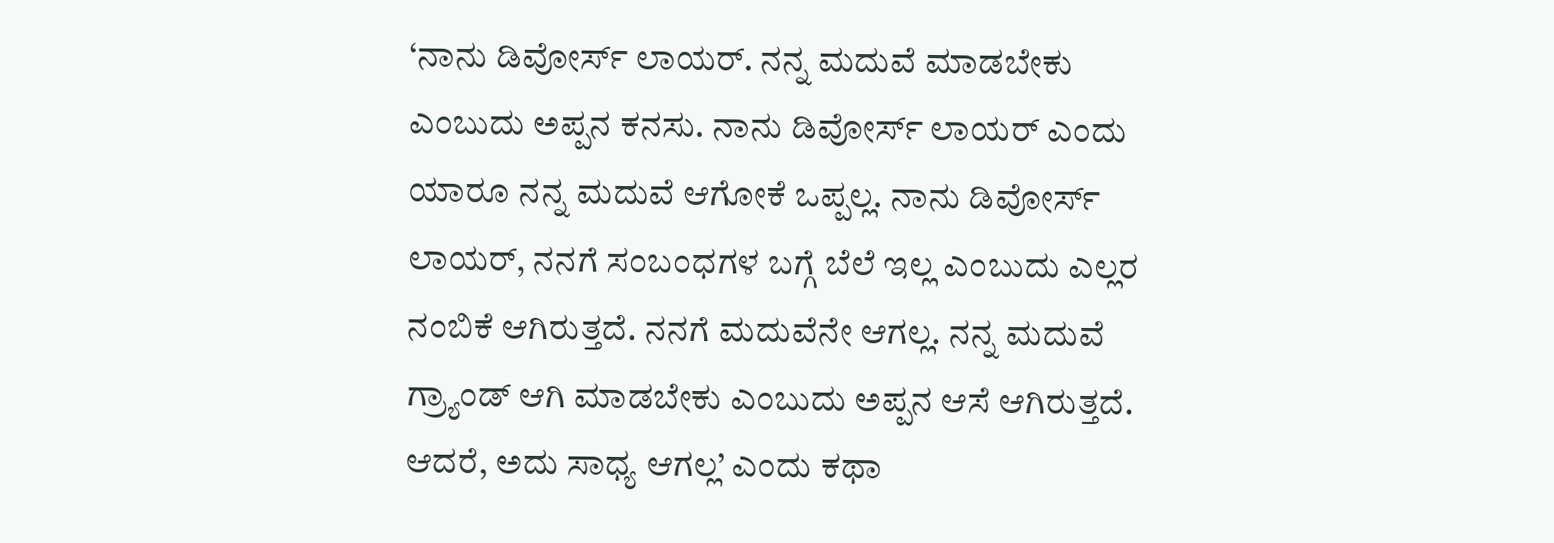‘ನಾನು ಡಿವೋರ್ಸ್ ಲಾಯರ್. ನನ್ನ ಮದುವೆ ಮಾಡಬೇಕು ಎಂಬುದು ಅಪ್ಪನ ಕನಸು. ನಾನು ಡಿವೋರ್ಸ್ ಲಾಯರ್ ಎಂದು ಯಾರೂ ನನ್ನ ಮದುವೆ ಆಗೋಕೆ ಒಪ್ಪಲ್ಲ. ನಾನು ಡಿವೋರ್ಸ್ ಲಾಯರ್, ನನಗೆ ಸಂಬಂಧಗಳ ಬಗ್ಗೆ ಬೆಲೆ ಇಲ್ಲ ಎಂಬುದು ಎಲ್ಲರ ನಂಬಿಕೆ ಆಗಿರುತ್ತದೆ. ನನಗೆ ಮದುವೆನೇ ಆಗಲ್ಲ. ನನ್ನ ಮದುವೆ ಗ್ರ್ಯಾಂಡ್ ಆಗಿ ಮಾಡಬೇಕು ಎಂಬುದು ಅಪ್ಪನ ಆಸೆ ಆಗಿರುತ್ತದೆ. ಆದರೆ, ಅದು ಸಾಧ್ಯ ಆಗಲ್ಲ’ ಎಂದು ಕಥಾ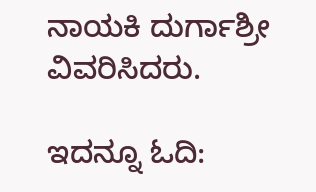ನಾಯಕಿ ದುರ್ಗಾಶ್ರೀ ವಿವರಿಸಿದರು.

ಇದನ್ನೂ ಓದಿ: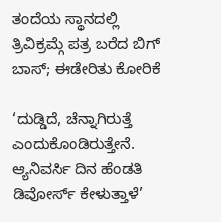ತಂದೆಯ ಸ್ಥಾನದಲ್ಲಿ ತ್ರಿವಿಕ್ರಮ್ಗೆ ಪತ್ರ ಬರೆದ ಬಿಗ್ ಬಾಸ್; ಈಡೇರಿತು ಕೋರಿಕೆ

‘ದುಡ್ಡಿದೆ, ಚೆನ್ನಾಗಿರುತ್ತೆ ಎಂದುಕೊಂಡಿರುತ್ತೇನೆ. ಆ್ಯನಿವರ್ಸಿ ದಿನ ಹೆಂಡತಿ ಡಿವೋರ್ಸ್ ಕೇಳುತ್ತಾಳೆ’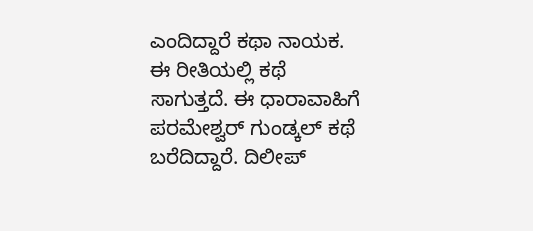ಎಂದಿದ್ದಾರೆ ಕಥಾ ನಾಯಕ. ಈ ರೀತಿಯಲ್ಲಿ ಕಥೆ ಸಾಗುತ್ತದೆ. ಈ ಧಾರಾವಾಹಿಗೆ ಪರಮೇಶ್ವರ್ ಗುಂಡ್ಕಲ್ ಕಥೆ ಬರೆದಿದ್ದಾರೆ. ದಿಲೀಪ್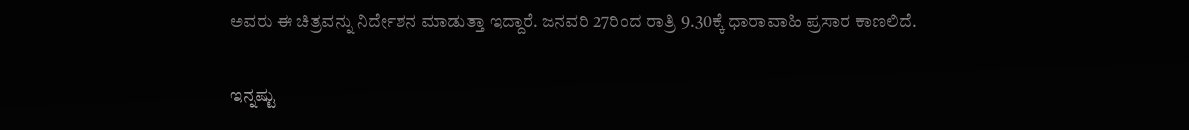ಅವರು ಈ ಚಿತ್ರವನ್ನು ನಿರ್ದೇಶನ ಮಾಡುತ್ತಾ ಇದ್ದಾರೆ. ಜನವರಿ 27ರಿಂದ ರಾತ್ರಿ 9.30ಕ್ಕೆ ಧಾರಾವಾಹಿ ಪ್ರಸಾರ ಕಾಣಲಿದೆ.

ಇನ್ನಷ್ಟು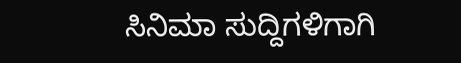ಸಿನಿಮಾ ಸುದ್ದಿಗಳಿಗಾಗಿ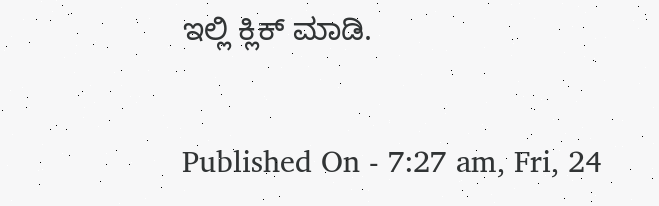ಇಲ್ಲಿ ಕ್ಲಿಕ್ ಮಾಡಿ.

Published On - 7:27 am, Fri, 24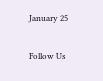January 25

Follow Us